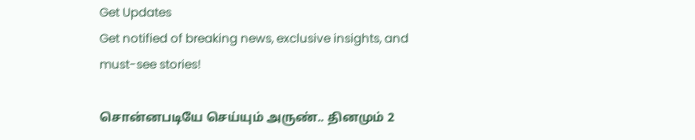Get Updates
Get notified of breaking news, exclusive insights, and must-see stories!

சொன்னபடியே செய்யும் அருண்.. தினமும் 2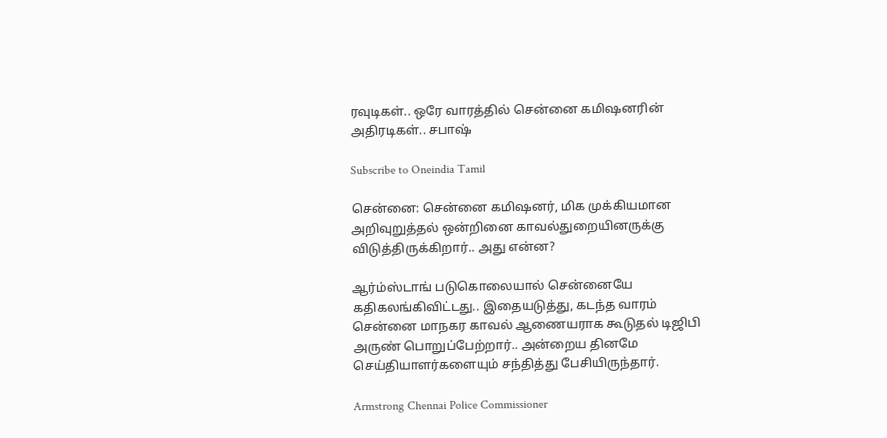ரவுடிகள்.. ஒரே வாரத்தில் சென்னை கமிஷனரின் அதிரடிகள்.. சபாஷ்

Subscribe to Oneindia Tamil

சென்னை: சென்னை கமிஷனர், மிக முக்கியமான அறிவுறுத்தல் ஒன்றினை காவல்துறையினருக்கு விடுத்திருக்கிறார்.. அது என்ன?

ஆர்ம்ஸ்டாங் படுகொலையால் சென்னையே கதிகலங்கிவிட்டது.. இதையடுத்து, கடந்த வாரம் சென்னை மாநகர காவல் ஆணையராக கூடுதல் டிஜிபி அருண் பொறுப்பேற்றார்.. அன்றைய தினமே செய்தியாளர்களையும் சந்தித்து பேசியிருந்தார்.

Armstrong Chennai Police Commissioner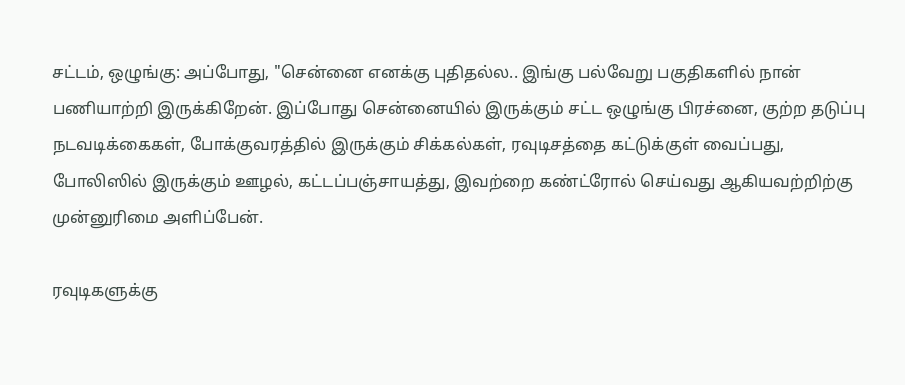சட்டம், ஒழுங்கு: அப்போது, "சென்னை எனக்கு புதிதல்ல.. இங்கு பல்வேறு பகுதிகளில் நான் பணியாற்றி இருக்கிறேன். இப்போது சென்னையில் இருக்கும் சட்ட ஒழுங்கு பிரச்னை, குற்ற தடுப்பு நடவடிக்கைகள், போக்குவரத்தில் இருக்கும் சிக்கல்கள், ரவுடிசத்தை கட்டுக்குள் வைப்பது, போலிஸில் இருக்கும் ஊழல், கட்டப்பஞ்சாயத்து, இவற்றை கண்ட்ரோல் செய்வது ஆகியவற்றிற்கு முன்னுரிமை அளிப்பேன்.

ரவுடிகளுக்கு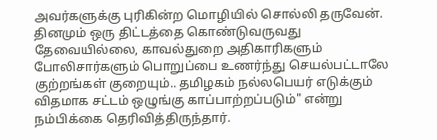அவர்களுக்கு புரிகின்ற மொழியில் சொல்லி தருவேன். தினமும் ஒரு திட்டத்தை கொண்டுவருவது தேவையில்லை, காவல்துறை அதிகாரிகளும் போலிசார்களும் பொறுப்பை உணர்ந்து செயல்பட்டாலே குற்றங்கள் குறையும்.. தமிழகம் நல்லபெயர் எடுக்கும் விதமாக சட்டம் ஒழுங்கு காப்பாற்றப்படும்" என்று நம்பிக்கை தெரிவித்திருந்தார்.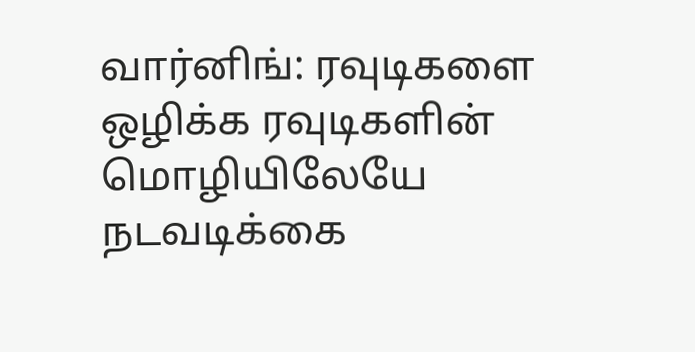வார்னிங்: ரவுடிகளை ஒழிக்க ரவுடிகளின் மொழியிலேயே நடவடிக்கை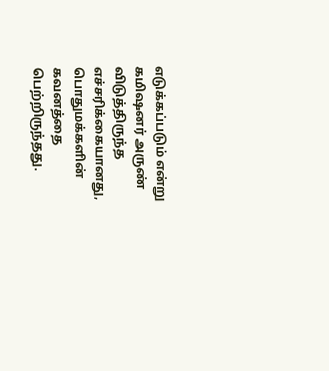எடுக்கப்படும் என்று கமிஷனர் அருண் விடுத்திருந்த எச்சரிக்கையானது, பொதுமக்களின் கவனத்தை பெற்றிருந்தது.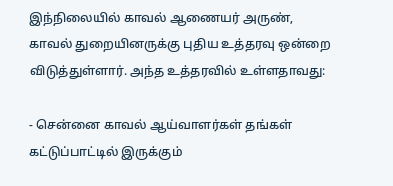இந்நிலையில் காவல் ஆணையர் அருண், காவல் துறையினருக்கு புதிய உத்தரவு ஒன்றை விடுத்துள்ளார். அந்த உத்தரவில் உள்ளதாவது:

- சென்னை காவல் ஆய்வாளர்கள் தங்கள் கட்டுப்பாட்டில் இருக்கும்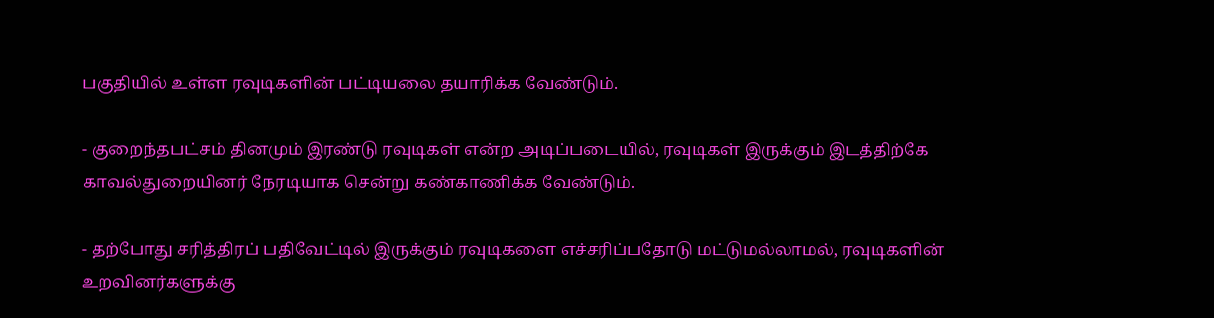பகுதியில் உள்ள ரவுடிகளின் பட்டியலை தயாரிக்க வேண்டும்.

- குறைந்தபட்சம் தினமும் இரண்டு ரவுடிகள் என்ற அடிப்படையில், ரவுடிகள் இருக்கும் இடத்திற்கே காவல்துறையினர் நேரடியாக சென்று கண்காணிக்க வேண்டும்.

- தற்போது சரித்திரப் பதிவேட்டில் இருக்கும் ரவுடிகளை எச்சரிப்பதோடு மட்டுமல்லாமல், ரவுடிகளின் உறவினர்களுக்கு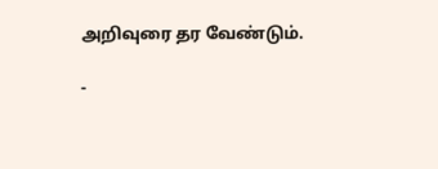அறிவுரை தர வேண்டும்.

-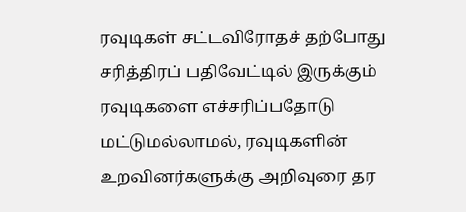ரவுடிகள் சட்டவிரோதச் தற்போது சரித்திரப் பதிவேட்டில் இருக்கும் ரவுடிகளை எச்சரிப்பதோடு மட்டுமல்லாமல், ரவுடிகளின் உறவினர்களுக்கு அறிவுரை தர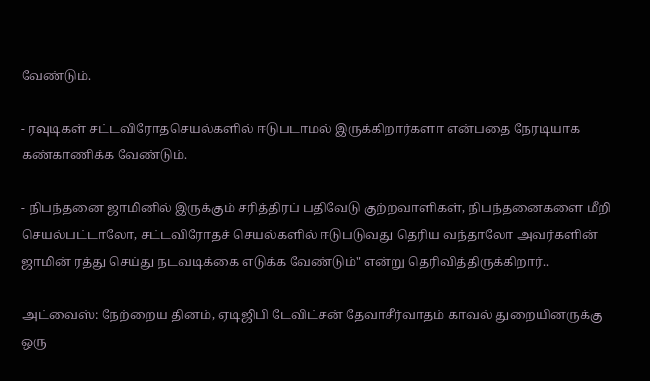வேண்டும்.

- ரவுடிகள் சட்டவிரோதசெயல்களில் ஈடுபடாமல் இருக்கிறார்களா என்பதை நேரடியாக கண்காணிக்க வேண்டும்.

- நிபந்தனை ஜாமினில் இருக்கும் சரித்திரப் பதிவேடு குற்றவாளிகள், நிபந்தனைகளை மீறி செயல்பட்டாலோ, சட்டவிரோதச் செயல்களில் ஈடுபடுவது தெரிய வந்தாலோ அவர்களின் ஜாமின் ரத்து செய்து நடவடிக்கை எடுக்க வேண்டும்" என்று தெரிவித்திருக்கிறார்..

அட்வைஸ்: நேற்றைய தினம், ஏடிஜிபி டேவிட்சன் தேவாசீர்வாதம் காவல் துறையினருக்கு ஒரு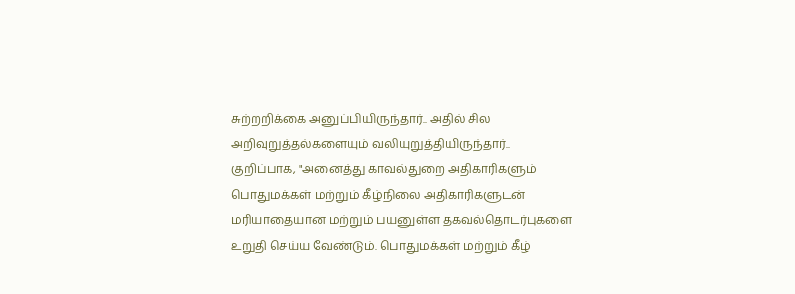சுற்றறிக்கை அனுப்பியிருந்தார்.. அதில் சில அறிவுறுத்தல்களையும் வலியுறுத்தியிருந்தார்.. குறிப்பாக, "அனைத்து காவல்துறை அதிகாரிகளும் பொதுமக்கள் மற்றும் கீழ்நிலை அதிகாரிகளுடன் மரியாதையான மற்றும் பயனுள்ள தகவல்தொடர்புகளை உறுதி செய்ய வேண்டும். பொதுமக்கள் மற்றும் கீழ்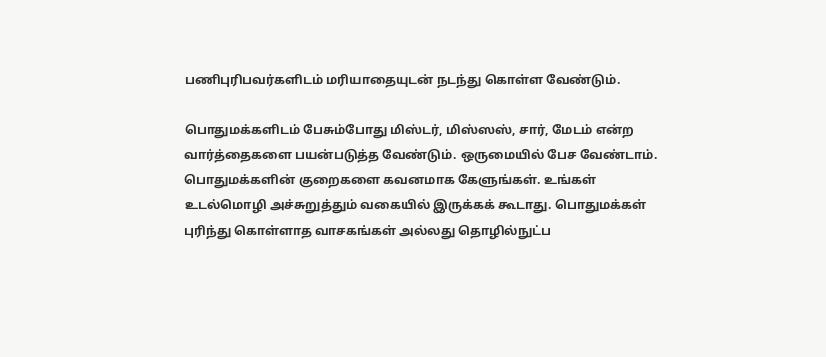பணிபுரிபவர்களிடம் மரியாதையுடன் நடந்து கொள்ள வேண்டும்.

பொதுமக்களிடம் பேசும்போது மிஸ்டர், மிஸ்ஸஸ், சார், மேடம் என்ற வார்த்தைகளை பயன்படுத்த வேண்டும். ஒருமையில் பேச வேண்டாம். பொதுமக்களின் குறைகளை கவனமாக கேளுங்கள். உங்கள் உடல்மொழி அச்சுறுத்தும் வகையில் இருக்கக் கூடாது. பொதுமக்கள் புரிந்து கொள்ளாத வாசகங்கள் அல்லது தொழில்நுட்ப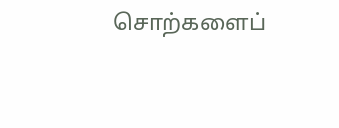சொற்களைப்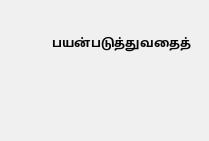பயன்படுத்துவதைத்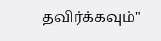தவிர்க்கவும்"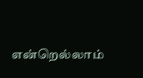என்றெல்லாம்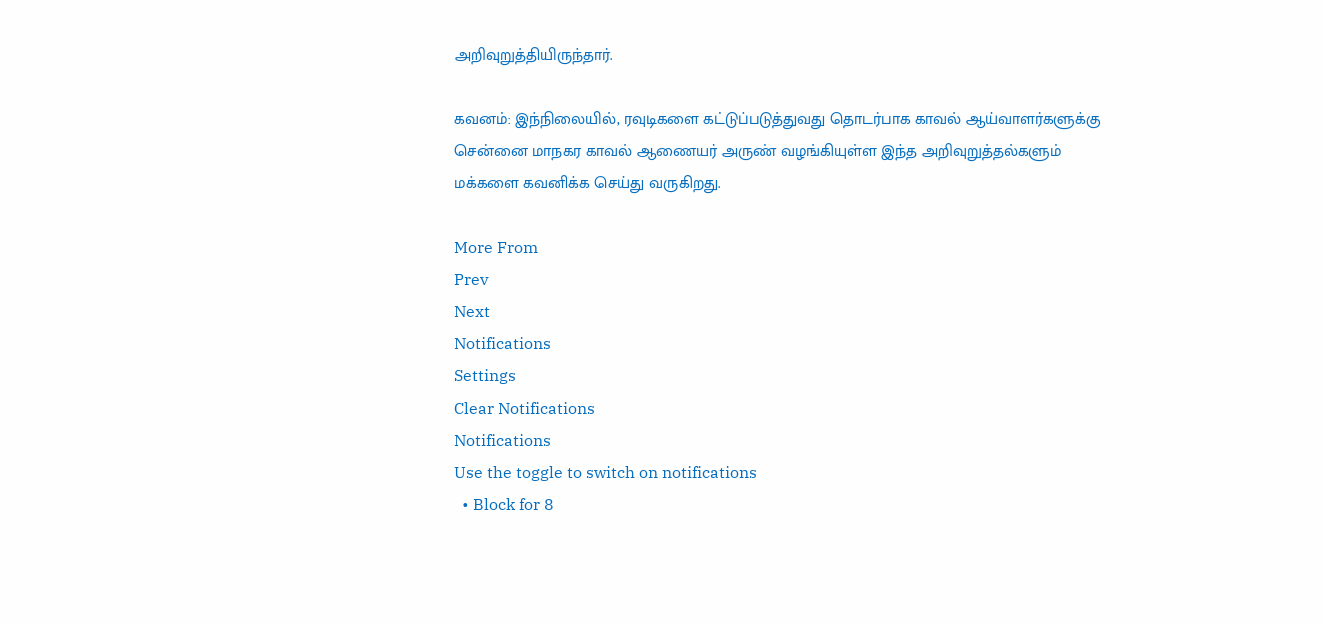அறிவுறுத்தியிருந்தார்.

கவனம்: இந்நிலையில், ரவுடிகளை கட்டுப்படுத்துவது தொடர்பாக காவல் ஆய்வாளர்களுக்கு சென்னை மாநகர காவல் ஆணையர் அருண் வழங்கியுள்ள இந்த அறிவுறுத்தல்களும் மக்களை கவனிக்க செய்து வருகிறது.

More From
Prev
Next
Notifications
Settings
Clear Notifications
Notifications
Use the toggle to switch on notifications
  • Block for 8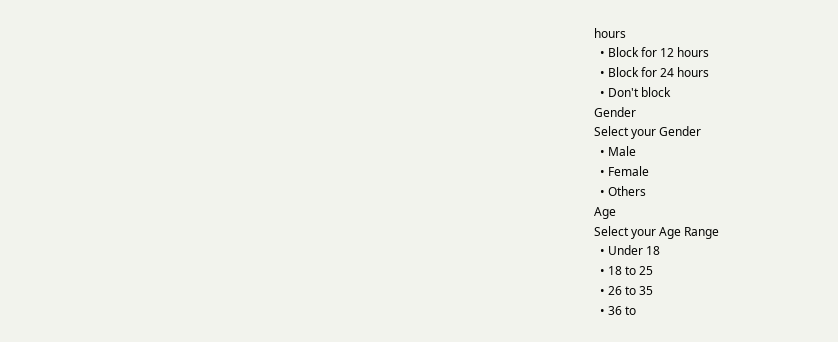hours
  • Block for 12 hours
  • Block for 24 hours
  • Don't block
Gender
Select your Gender
  • Male
  • Female
  • Others
Age
Select your Age Range
  • Under 18
  • 18 to 25
  • 26 to 35
  • 36 to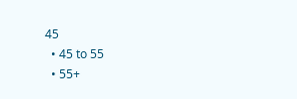45
  • 45 to 55
  • 55+